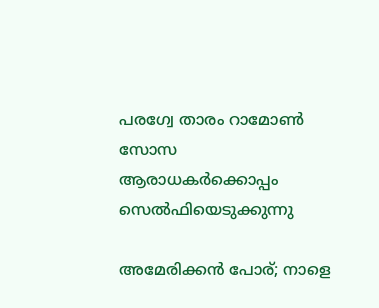പരഗ്വേ താരം റാമോൺ സോസ ആരാധകർക്കൊപ്പം സെൽഫിയെടുക്കുന്നു

അമേരിക്കൻ പോര്; നാളെ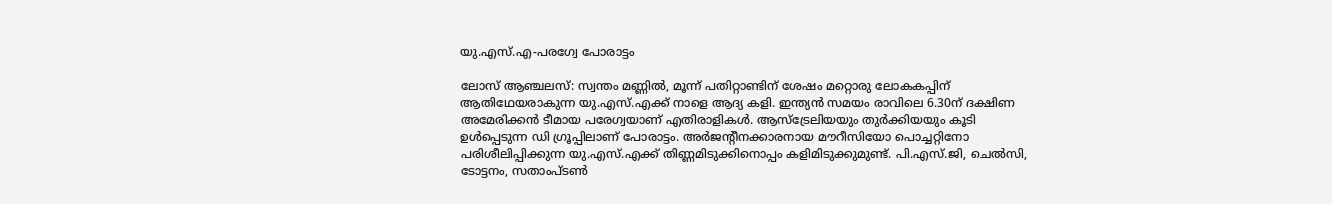യു.എസ്.എ-പരഗ്വേ പോരാട്ടം

ലോസ് ആഞ്ചലസ്: സ്വന്തം മണ്ണിൽ, മൂന്ന് പതിറ്റാണ്ടിന് ശേഷം മറ്റൊരു ലോകകപ്പിന് ആതിഥേയരാകുന്ന യു.എസ്.എക്ക് നാളെ ആദ്യ കളി. ഇന്ത്യൻ സമയം രാവിലെ 6.30ന് ദക്ഷിണ അമേരിക്കൻ ടീമായ പരേഗ്വയാണ് എതിരാളികൾ. ആസ്ട്രേലിയയും തുർക്കിയയും കൂടി ഉൾപ്പെടുന്ന ഡി ഗ്രൂപ്പിലാണ് പോരാട്ടം. അർജന്റീനക്കാരനായ മൗറീസിയോ പൊച്ചറ്റിനോ പരിശീലിപ്പിക്കുന്ന യു.എസ്.എക്ക് തിണ്ണമിടുക്കിനൊപ്പം കളിമിടുക്കുമുണ്ട്. പി.എസ്.ജി, ചെൽസി, ടോട്ടനം, സതാംപ്ടൺ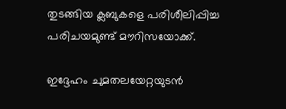തുടങ്ങിയ ക്ലബുകളെ പരിശീലിപ്പിച്ച പരിചയമുണ്ട് മൗറിസയോക്ക്.

ഇദ്ദേഹം ചുമതലയേറ്റയുടൻ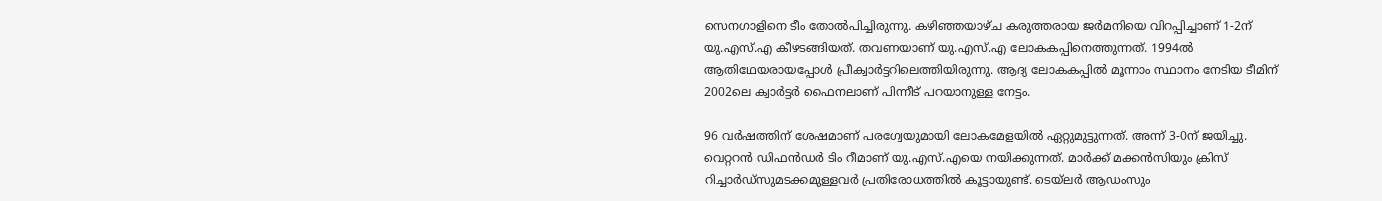സെനഗാളിനെ ടീം തോൽപിച്ചിരുന്നു. കഴിഞ്ഞയാഴ്ച കരുത്തരായ ജർമനിയെ വിറപ്പിച്ചാണ് 1-2ന് യു.എസ്.എ കീഴടങ്ങിയത്. തവണയാണ് യു.എസ്.എ ലോകകപ്പിനെത്തുന്നത്. 1994ൽ ആതിഥേയരായപ്പോൾ പ്രീക്വാർട്ടറിലെത്തിയിരുന്നു. ആദ്യ ലോകകപ്പിൽ മൂന്നാം സ്ഥാനം നേടിയ ടീമിന് 2002ലെ ക്വാർട്ടർ ഫൈനലാണ് പിന്നീട് പറയാനുള്ള നേട്ടം.

96 വർഷത്തിന് ശേഷമാണ് പരഗ്വേയുമായി ലോകമേളയിൽ ഏറ്റുമുട്ടുന്നത്. അന്ന് 3-0ന് ജയിച്ചു. വെറ്ററൻ ഡിഫൻഡർ ടിം റീമാണ് യു.എസ്.എയെ നയിക്കുന്നത്. മാർക്ക് മക്കൻസിയും ക്രിസ് റിച്ചാർഡ്സുമടക്കമുള്ളവർ പ്രതിരോധത്തിൽ കൂട്ടായുണ്ട്. ടെയ്‍ലർ ആഡംസും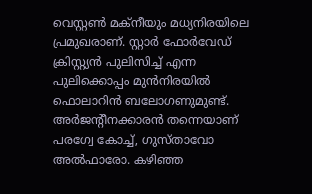വെസ്റ്റൺ മക്നീയും മധ്യനിരയിലെ പ്രമുഖരാണ്. സ്റ്റാർ ഫോർവേഡ് ക്രിസ്റ്റ്യൻ പുലിസിച്ച് എന്ന പുലിക്കൊപ്പം മുൻനിരയിൽ ഫൊലാറിൻ ബലോഗണുമുണ്ട്. അർജന്റീനക്കാരൻ തന്നെയാണ് പരഗ്വേ കോച്ച്, ഗുസ്താവോ അൽഫാരോ. കഴിഞ്ഞ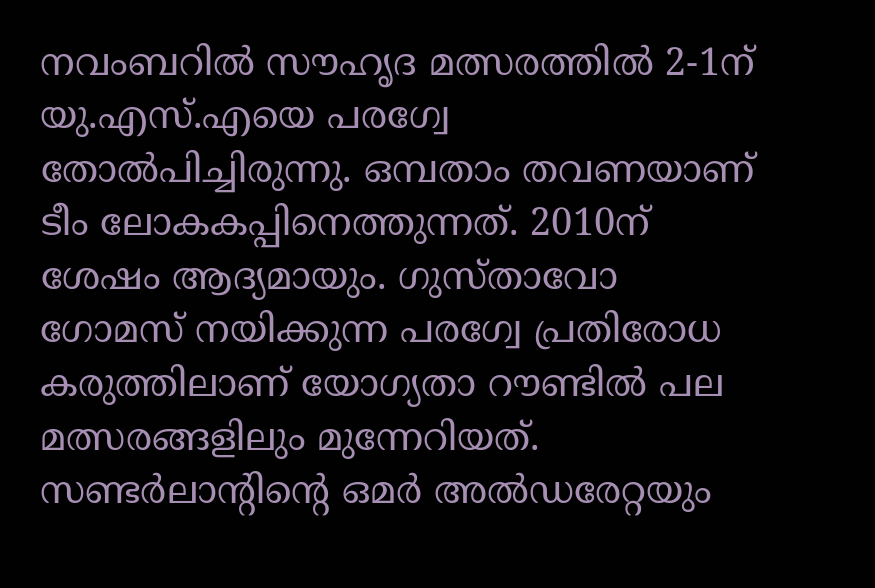നവംബറിൽ സൗഹൃദ മത്സരത്തിൽ 2-1ന് യു.എസ്.എയെ പരഗ്വേ തോൽപിച്ചിരുന്നു. ഒമ്പതാം തവണയാണ് ടീം ലോകകപ്പിനെത്തുന്നത്. 2010ന് ശേഷം ആദ്യമായും. ഗുസ്താവോ ഗോമസ് നയിക്കുന്ന പരഗ്വേ പ്രതിരോധ കരുത്തിലാണ് യോഗ്യതാ റൗണ്ടിൽ പല മത്സരങ്ങളിലും മുന്നേറിയത്. സണ്ടർലാന്റിന്റെ ഒമർ അൽഡരേറ്റയും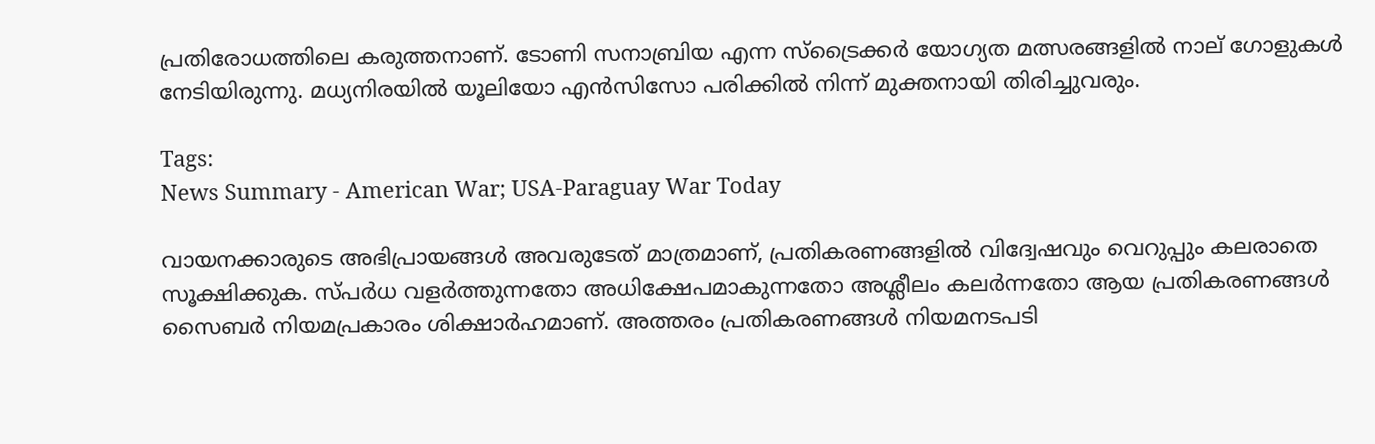പ്രതിരോധത്തിലെ കരുത്തനാണ്. ടോണി സനാബ്രിയ എന്ന സ്ട്രൈക്കർ യോഗ്യത മത്സരങ്ങളിൽ നാല് ഗോളുകൾ നേടിയിരുന്നു. മധ്യനിരയിൽ യൂലിയോ എൻസിസോ പരിക്കിൽ നിന്ന് മുക്തനായി തിരിച്ചുവരും.

Tags:
News Summary - American War; USA-Paraguay War Today

വായനക്കാരുടെ അഭിപ്രായങ്ങള്‍ അവരുടേത് മാത്രമാണ്, പ്രതികരണങ്ങളിൽ വിദ്വേഷവും വെറുപ്പും കലരാതെ സൂക്ഷിക്കുക. സ്പർധ വളർത്തുന്നതോ അധിക്ഷേപമാകുന്നതോ അശ്ലീലം കലർന്നതോ ആയ പ്രതികരണങ്ങൾ സൈബർ നിയമപ്രകാരം ശിക്ഷാർഹമാണ്. അത്തരം പ്രതികരണങ്ങൾ നിയമനടപടി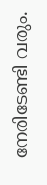നേരിടേണ്ടി വരും.